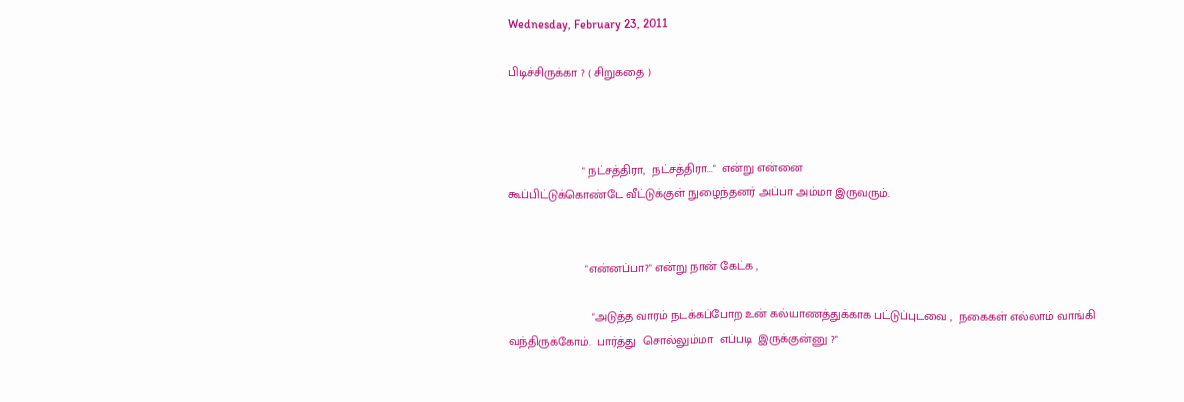Wednesday, February 23, 2011

பிடிச்சிருக்கா ? ( சிறுகதை )



                      " நட்சத்திரா,  நட்சத்திரா..."  என்று என்னை
கூப்பிட்டுக்கொண்டே வீட்டுக்குள் நுழைந்தனர் அப்பா அம்மா இருவரும்.


                       "என்னப்பா?" என்று நான் கேட்க ,

                         "அடுத்த வாரம் நடக்கப்போற உன் கல்யாணத்துக்காக பட்டுப்புடவை ,  நகைகள் எல்லாம் வாங்கி வந்திருக்கோம்.  பார்த்து  சொல்லும்மா  எப்படி  இருக்குன்னு ?"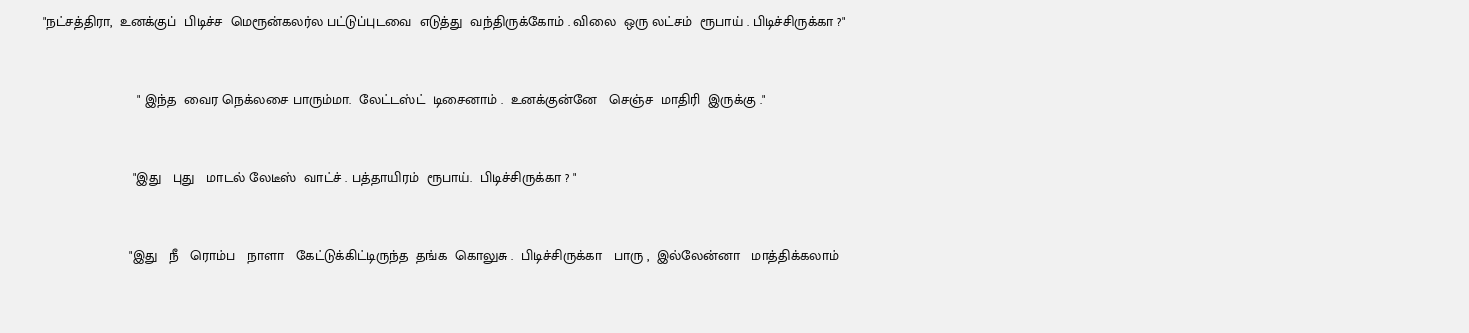"நட்சத்திரா,  உனக்குப்  பிடிச்ச  மெரூன்கலர்ல பட்டுப்புடவை  எடுத்து  வந்திருக்கோம் . விலை  ஒரு லட்சம்  ரூபாய் . பிடிச்சிருக்கா ?"


                        " இந்த  வைர நெக்லசை பாரும்மா.  லேட்டஸ்ட்  டிசைனாம் .  உனக்குன்னே   செஞ்ச  மாதிரி  இருக்கு ."


                       "இது   புது   மாடல் லேடீஸ்  வாட்ச் . பத்தாயிரம்  ரூபாய்.  பிடிச்சிருக்கா ? "


                      "இது   நீ   ரொம்ப   நாளா   கேட்டுக்கிட்டிருந்த  தங்க  கொலுசு .  பிடிச்சிருக்கா   பாரு ,  இல்லேன்னா   மாத்திக்கலாம்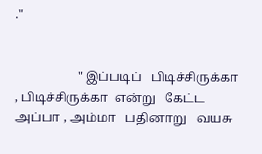."


                    " இப்படிப்   பிடிச்சிருக்கா , பிடிச்சிருக்கா  என்று   கேட்ட   அப்பா , அம்மா   பதினாறு   வயசு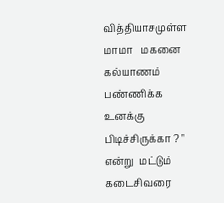வித்தியாசமுள்ள   மாமா   மகனை   கல்யாணம்  பண்ணிக்க   உனக்கு  பிடிச்சிருக்கா ? " என்று  மட்டும்  கடைசிவரை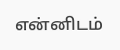என்னிடம்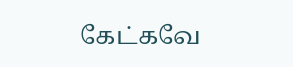கேட்கவே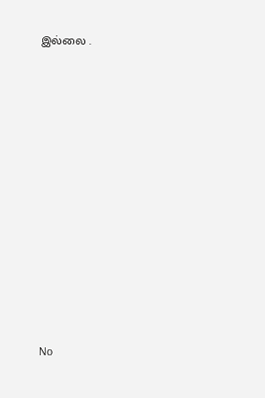இல்லை .


















No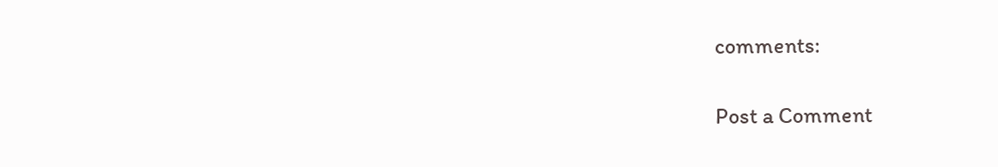comments:

Post a Comment